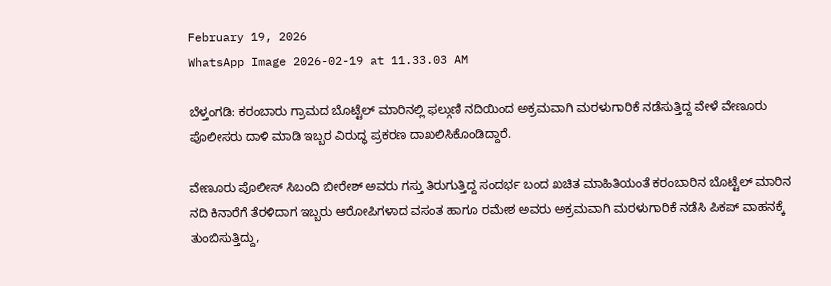February 19, 2026
WhatsApp Image 2026-02-19 at 11.33.03 AM

ಬೆಳ್ತಂಗಡಿ: ಕರಂಬಾರು ಗ್ರಾಮದ ಬೊಟ್ಟೆಲ್ ಮಾರಿನಲ್ಲಿ ಫಲ್ಗುಣಿ ನದಿಯಿಂದ ಅಕ್ರಮವಾಗಿ ಮರಳುಗಾರಿಕೆ ನಡೆಸುತ್ತಿದ್ದ ವೇಳೆ ವೇಣೂರು ಪೊಲೀಸರು ದಾಳಿ ಮಾಡಿ ಇಬ್ಬರ ವಿರುದ್ಧ ಪ್ರಕರಣ ದಾಖಲಿಸಿಕೊಂಡಿದ್ದಾರೆ.

ವೇಣೂರು ಪೊಲೀಸ್ ಸಿಬಂದಿ ಬೀರೇಶ್ ಅವರು ಗಸ್ತು ತಿರುಗುತ್ತಿದ್ದ ಸಂದರ್ಭ ಬಂದ ಖಚಿತ ಮಾಹಿತಿಯಂತೆ ಕರಂಬಾರಿನ ಬೊಟ್ಟೆಲ್ ಮಾರಿನ ನದಿ ಕಿನಾರೆಗೆ ತೆರಳಿದಾಗ ಇಬ್ಬರು ಆರೋಪಿಗಳಾದ ವಸಂತ ಹಾಗೂ ರಮೇಶ ಅವರು ಅಕ್ರಮವಾಗಿ ಮರಳುಗಾರಿಕೆ ನಡೆಸಿ ಪಿಕಪ್ ವಾಹನಕ್ಕೆ ತುಂಬಿಸುತ್ತಿದ್ದು,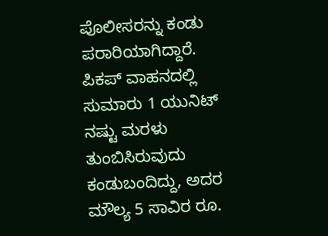ಪೊಲೀಸರನ್ನು ಕಂಡು ಪರಾರಿಯಾಗಿದ್ದಾರೆ. ಪಿಕಪ್ ವಾಹನದಲ್ಲಿ ಸುಮಾರು 1 ಯುನಿಟ್ ನಷ್ಟು ಮರಳು ತುಂಬಿಸಿರುವುದು ಕಂಡುಬಂದಿದ್ದು, ಅದರ ಮೌಲ್ಯ 5 ಸಾವಿರ ರೂ.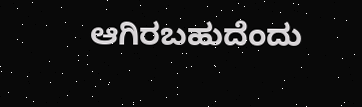ಆಗಿರಬಹುದೆಂದು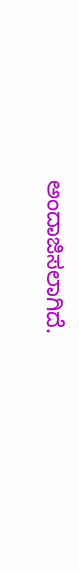ಅಂದಾಜಿಸಲಾಗಿದೆ.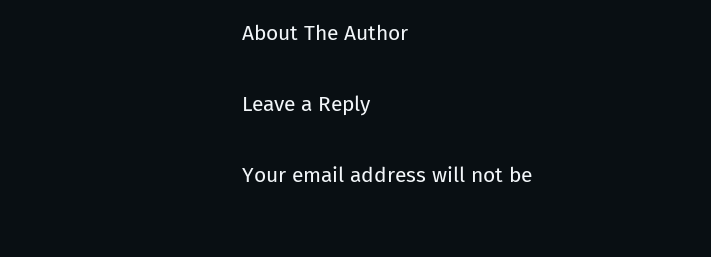About The Author

Leave a Reply

Your email address will not be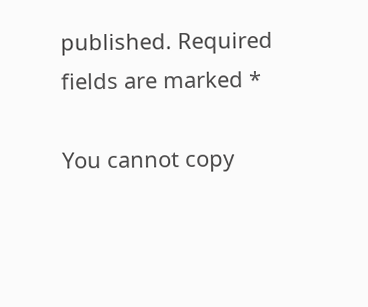published. Required fields are marked *

You cannot copy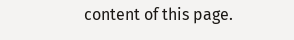content of this page.